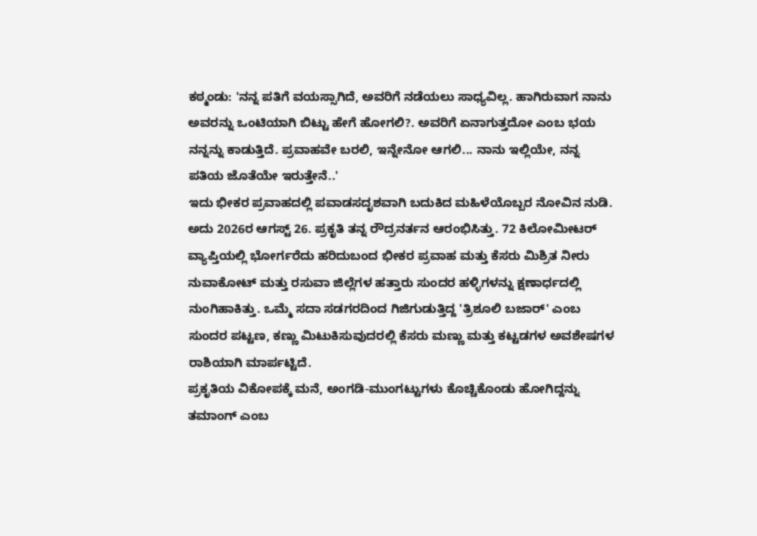ಕಠ್ಮಂಡು: 'ನನ್ನ ಪತಿಗೆ ವಯಸ್ಸಾಗಿದೆ, ಅವರಿಗೆ ನಡೆಯಲು ಸಾಧ್ಯವಿಲ್ಲ. ಹಾಗಿರುವಾಗ ನಾನು ಅವರನ್ನು ಒಂಟಿಯಾಗಿ ಬಿಟ್ಟು ಹೇಗೆ ಹೋಗಲಿ?. ಅವರಿಗೆ ಏನಾಗುತ್ತದೋ ಎಂಬ ಭಯ ನನ್ನನ್ನು ಕಾಡುತ್ತಿದೆ. ಪ್ರವಾಹವೇ ಬರಲಿ, ಇನ್ನೇನೋ ಆಗಲಿ... ನಾನು ಇಲ್ಲಿಯೇ, ನನ್ನ ಪತಿಯ ಜೊತೆಯೇ ಇರುತ್ತೇನೆ..'
ಇದು ಭೀಕರ ಪ್ರವಾಹದಲ್ಲಿ ಪವಾಡಸದೃಶವಾಗಿ ಬದುಕಿದ ಮಹಿಳೆಯೊಬ್ಬರ ನೋವಿನ ನುಡಿ.
ಅದು 2026ರ ಆಗಸ್ಟ್ 26. ಪ್ರಕೃತಿ ತನ್ನ ರೌದ್ರನರ್ತನ ಆರಂಭಿಸಿತ್ತು. 72 ಕಿಲೋಮೀಟರ್ ವ್ಯಾಪ್ತಿಯಲ್ಲಿ ಭೋರ್ಗರೆದು ಹರಿದುಬಂದ ಭೀಕರ ಪ್ರವಾಹ ಮತ್ತು ಕೆಸರು ಮಿಶ್ರಿತ ನೀರು ನುವಾಕೋಟ್ ಮತ್ತು ರಸುವಾ ಜಿಲ್ಲೆಗಳ ಹತ್ತಾರು ಸುಂದರ ಹಳ್ಳಿಗಳನ್ನು ಕ್ಷಣಾರ್ಧದಲ್ಲಿ ನುಂಗಿಹಾಕಿತ್ತು. ಒಮ್ಮೆ ಸದಾ ಸಡಗರದಿಂದ ಗಿಜಿಗುಡುತ್ತಿದ್ದ 'ತ್ರಿಶೂಲಿ ಬಜಾರ್' ಎಂಬ ಸುಂದರ ಪಟ್ಟಣ, ಕಣ್ಣು ಮಿಟುಕಿಸುವುದರಲ್ಲಿ ಕೆಸರು ಮಣ್ಣು ಮತ್ತು ಕಟ್ಟಡಗಳ ಅವಶೇಷಗಳ ರಾಶಿಯಾಗಿ ಮಾರ್ಪಟ್ಟಿದೆ.
ಪ್ರಕೃತಿಯ ವಿಕೋಪಕ್ಕೆ ಮನೆ, ಅಂಗಡಿ-ಮುಂಗಟ್ಟುಗಳು ಕೊಚ್ಚಿಕೊಂಡು ಹೋಗಿದ್ದನ್ನು ತಮಾಂಗ್ ಎಂಬ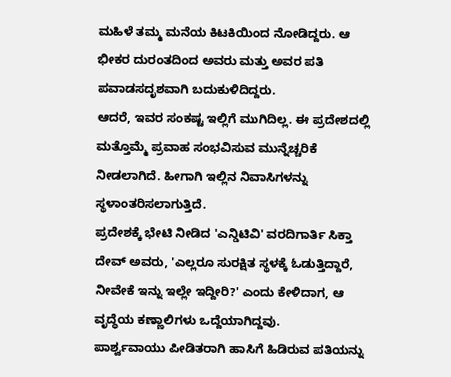ಮಹಿಳೆ ತಮ್ಮ ಮನೆಯ ಕಿಟಕಿಯಿಂದ ನೋಡಿದ್ದರು. ಆ ಭೀಕರ ದುರಂತದಿಂದ ಅವರು ಮತ್ತು ಅವರ ಪತಿ ಪವಾಡಸದೃಶವಾಗಿ ಬದುಕುಳಿದಿದ್ದರು.
ಆದರೆ, ಇವರ ಸಂಕಷ್ಟ ಇಲ್ಲಿಗೆ ಮುಗಿದಿಲ್ಲ. ಈ ಪ್ರದೇಶದಲ್ಲಿ ಮತ್ತೊಮ್ಮೆ ಪ್ರವಾಹ ಸಂಭವಿಸುವ ಮುನ್ನೆಚ್ಚರಿಕೆ ನೀಡಲಾಗಿದೆ. ಹೀಗಾಗಿ ಇಲ್ಲಿನ ನಿವಾಸಿಗಳನ್ನು ಸ್ಥಳಾಂತರಿಸಲಾಗುತ್ತಿದೆ.
ಪ್ರದೇಶಕ್ಕೆ ಭೇಟಿ ನೀಡಿದ 'ಎನ್ಡಿಟಿವಿ' ವರದಿಗಾರ್ತಿ ಸಿಕ್ತಾ ದೇವ್ ಅವರು, 'ಎಲ್ಲರೂ ಸುರಕ್ಷಿತ ಸ್ಥಳಕ್ಕೆ ಓಡುತ್ತಿದ್ದಾರೆ, ನೀವೇಕೆ ಇನ್ನು ಇಲ್ಲೇ ಇದ್ದೀರಿ?' ಎಂದು ಕೇಳಿದಾಗ, ಆ ವೃದ್ಧೆಯ ಕಣ್ಣಾಲಿಗಳು ಒದ್ದೆಯಾಗಿದ್ದವು.
ಪಾರ್ಶ್ವವಾಯು ಪೀಡಿತರಾಗಿ ಹಾಸಿಗೆ ಹಿಡಿರುವ ಪತಿಯನ್ನು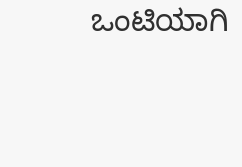ಒಂಟಿಯಾಗಿ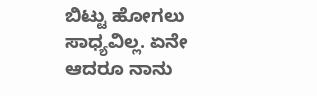ಬಿಟ್ಟು ಹೋಗಲು ಸಾಧ್ಯವಿಲ್ಲ. ಏನೇ ಆದರೂ ನಾನು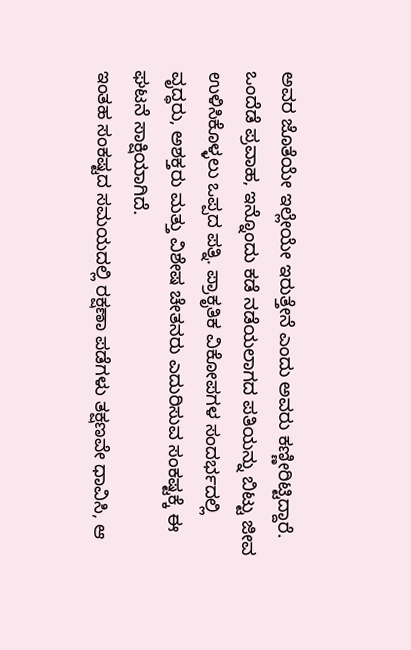ಅವರ ಜೊತೆಯೇ ಇಲ್ಲೇಯೇ ಇರುತ್ತೇನೆ ಎಂದು ಅವರು ಕಣ್ಣೀರಿಟ್ಟಿದ್ದಾರೆ.
ಒಂದೆಡೆ ಪ್ರವಾಹ, ಇನ್ನೊಂದು ಕಡೆ ನಡೆಯಲಾಗದ ಪತಿಯನ್ನು ಬಿಟ್ಟು ಜೀವ ಉಳಿಸಿಕೊಳ್ಳಲು ಒಪ್ಪದ ಪತ್ನಿ. ಪ್ರಾಕೃತಿಕ ವಿಕೋಪಗಳ ಸಂದರ್ಭದಲ್ಲಿ ವೃದ್ಧರು, ಅಶಕ್ತರು ಮತ್ತು ವಿಶೇಷ ಚೇತನರು ಎದುರಿಸುವ ಸಂಕಷ್ಟಕ್ಕೆ ಈ ಘಟನೆ ಸಾಕ್ಷಿಯಾಗಿದೆ.
ಇಂತಹ ಸಂಕಷ್ಟದ ಸಮಯದಲ್ಲಿ ರಕ್ಷಣಾ ಪಡೆಗಳು ತಕ್ಷಣವೇ ಧಾವಿಸಿ, ಆ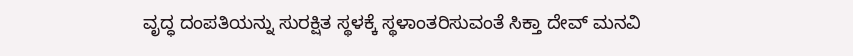ವೃದ್ಧ ದಂಪತಿಯನ್ನು ಸುರಕ್ಷಿತ ಸ್ಥಳಕ್ಕೆ ಸ್ಥಳಾಂತರಿಸುವಂತೆ ಸಿಕ್ತಾ ದೇವ್ ಮನವಿ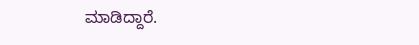ಮಾಡಿದ್ದಾರೆ.